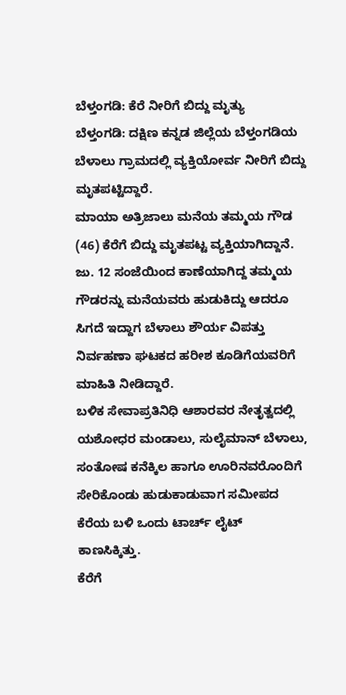ಬೆಳ್ತಂಗಡಿ: ಕೆರೆ ನೀರಿಗೆ ಬಿದ್ದು ಮೃತ್ಯು
ಬೆಳ್ತಂಗಡಿ: ದಕ್ಷಿಣ ಕನ್ನಡ ಜಿಲ್ಲೆಯ ಬೆಳ್ತಂಗಡಿಯ ಬೆಳಾಲು ಗ್ರಾಮದಲ್ಲಿ ವ್ಯಕ್ತಿಯೋರ್ವ ನೀರಿಗೆ ಬಿದ್ದು ಮೃತಪಟ್ಟಿದ್ದಾರೆ.
ಮಾಯಾ ಅತ್ರಿಜಾಲು ಮನೆಯ ತಮ್ಮಯ ಗೌಡ (46) ಕೆರೆಗೆ ಬಿದ್ದು ಮೃತಪಟ್ಟ ವ್ಯಕ್ತಿಯಾಗಿದ್ದಾನೆ.
ಜು. 12 ಸಂಜೆಯಿಂದ ಕಾಣೆಯಾಗಿದ್ದ ತಮ್ಮಯ ಗೌಡರನ್ನು ಮನೆಯವರು ಹುಡುಕಿದ್ದು ಆದರೂ ಸಿಗದೆ ಇದ್ದಾಗ ಬೆಳಾಲು ಶೌರ್ಯ ವಿಪತ್ತು ನಿರ್ವಹಣಾ ಘಟಕದ ಹರೀಶ ಕೂಡಿಗೆಯವರಿಗೆ ಮಾಹಿತಿ ನೀಡಿದ್ದಾರೆ.
ಬಳಿಕ ಸೇವಾಪ್ರತಿನಿಧಿ ಆಶಾರವರ ನೇತೃತ್ವದಲ್ಲಿ ಯಶೋಧರ ಮಂಡಾಲು, ಸುಲೈಮಾನ್ ಬೆಳಾಲು, ಸಂತೋಷ ಕನೆಕ್ಕಿಲ ಹಾಗೂ ಊರಿನವರೊಂದಿಗೆ ಸೇರಿಕೊಂಡು ಹುಡುಕಾಡುವಾಗ ಸಮೀಪದ ಕೆರೆಯ ಬಳಿ ಒಂದು ಟಾರ್ಚ್ ಲೈಟ್ ಕಾಣಸಿಕ್ಕಿತ್ತು.
ಕೆರೆಗೆ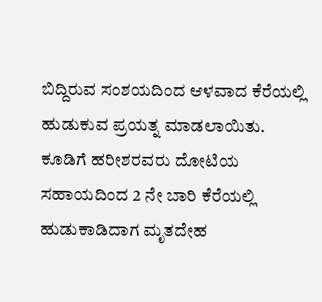ಬಿದ್ದಿರುವ ಸಂಶಯದಿಂದ ಆಳವಾದ ಕೆರೆಯಲ್ಲಿ ಹುಡುಕುವ ಪ್ರಯತ್ನ ಮಾಡಲಾಯಿತು.
ಕೂಡಿಗೆ ಹರೀಶರವರು ದೋಟಿಯ ಸಹಾಯದಿಂದ 2 ನೇ ಬಾರಿ ಕೆರೆಯಲ್ಲಿ ಹುಡುಕಾಡಿದಾಗ ಮೃತದೇಹ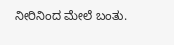ನೀರಿನಿಂದ ಮೇಲೆ ಬಂತು.